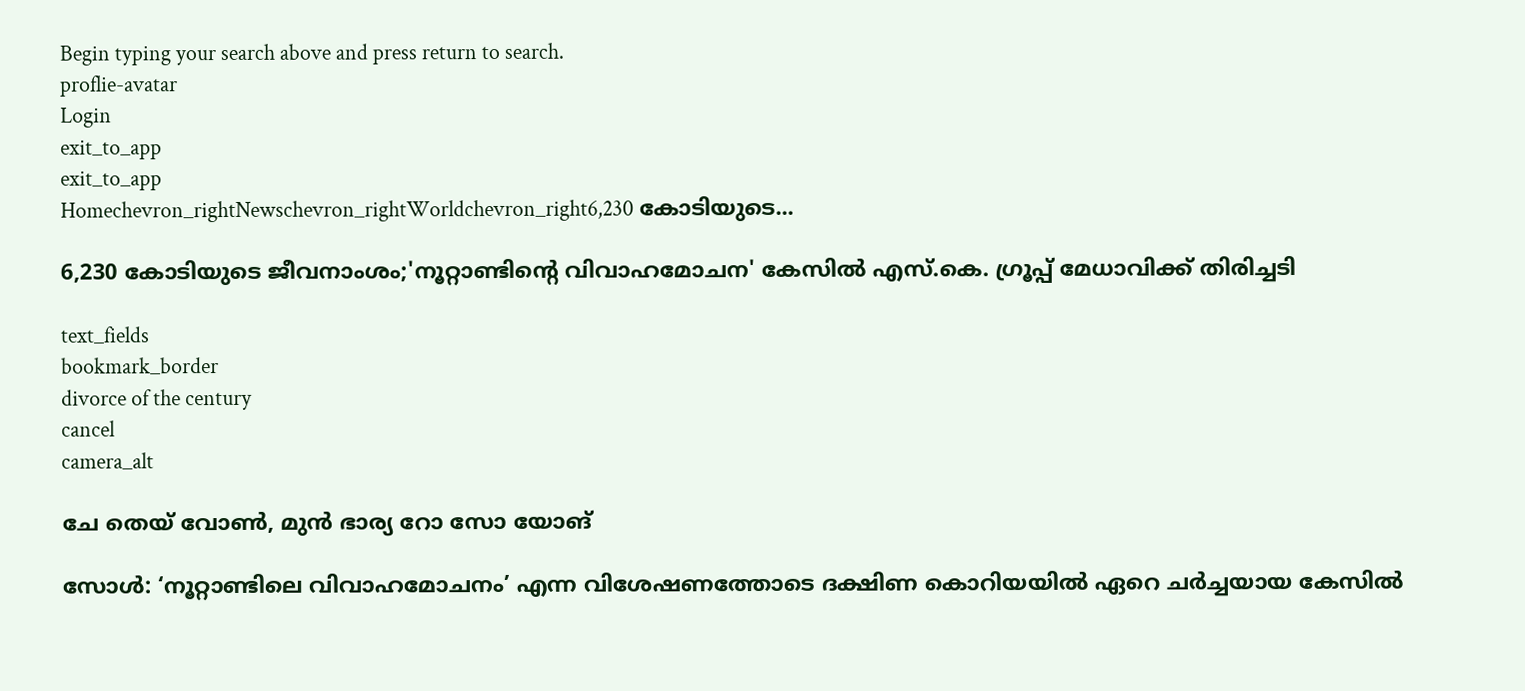Begin typing your search above and press return to search.
proflie-avatar
Login
exit_to_app
exit_to_app
Homechevron_rightNewschevron_rightWorldchevron_right6,230 കോടിയുടെ...

6,230 കോടിയുടെ ജീവനാംശം;'നൂറ്റാണ്ടിന്റെ വിവാഹമോചന' കേസിൽ എസ്‌.കെ. ഗ്രൂപ്പ് മേധാവിക്ക് തിരിച്ചടി

text_fields
bookmark_border
divorce of the century
cancel
camera_alt

ചേ തെയ് വോൺ, മുൻ ഭാര്യ റോ സോ യോങ്

സോൾ: ‘നൂറ്റാണ്ടിലെ വിവാഹമോചനം’ എന്ന വിശേഷണത്തോടെ ദക്ഷിണ കൊറിയയിൽ ഏറെ ചർച്ചയായ കേസിൽ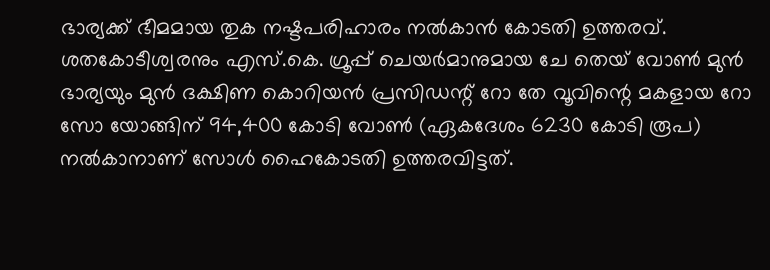ഭാര്യക്ക് ഭീമമായ തുക നഷ്ടപരിഹാരം നൽകാൻ കോടതി ഉത്തരവ്. ശതകോടീശ്വരനും എസ്‌.കെ. ഗ്രൂപ്പ് ചെയർമാനുമായ ചേ തെയ് വോൺ മുൻ ഭാര്യയും മുൻ ദക്ഷിണ കൊറിയൻ പ്രസിഡന്റ് റോ തേ വൂവിന്റെ മകളായ റോ സോ യോങ്ങിന് 94,400 കോടി വോൺ (ഏകദേശം 6230 കോടി രൂപ) നൽകാനാണ് സോൾ ഹൈകോടതി ഉത്തരവിട്ടത്.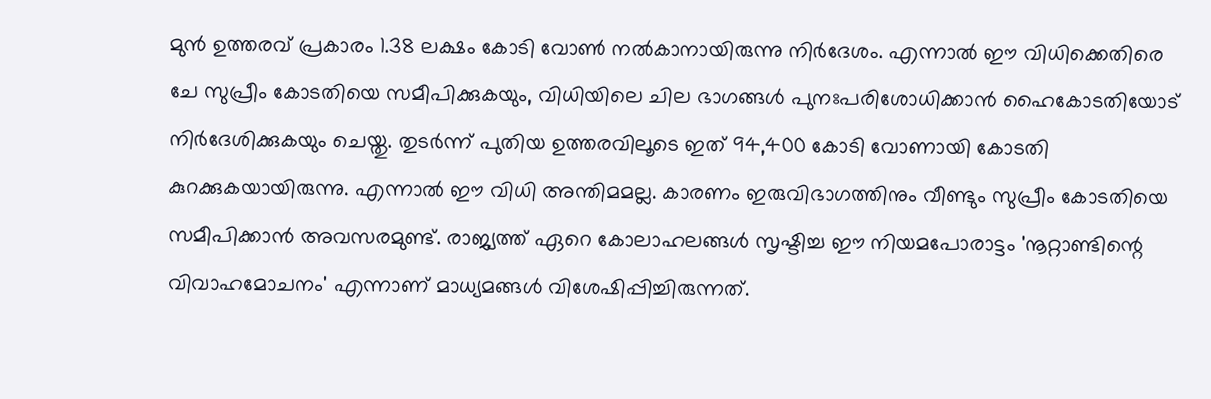മുൻ ഉത്തരവ് പ്രകാരം 1.38 ലക്ഷം കോടി വോൺ നൽകാനായിരുന്നു നിർദേശം. എന്നാൽ ഈ വിധിക്കെതിരെ ചേ സുപ്രീം കോടതിയെ സമീപിക്കുകയും, വിധിയിലെ ചില ഭാഗങ്ങൾ പുനഃപരിശോധിക്കാൻ ഹൈകോടതിയോട് നിർദേശിക്കുകയും ചെയ്തു. തുടർന്ന് പുതിയ ഉത്തരവിലൂടെ ഇത് 94,400 കോടി വോണായി കോടതി കുറക്കുകയായിരുന്നു. എന്നാൽ ഈ വിധി അന്തിമമല്ല. കാരണം ഇരുവിഭാഗത്തിനും വീണ്ടും സുപ്രീം കോടതിയെ സമീപിക്കാൻ അവസരമുണ്ട്. രാജ്യത്ത് ഏറെ കോലാഹലങ്ങൾ സൃഷ്ടിച്ച ഈ നിയമപോരാട്ടം 'നൂറ്റാണ്ടിന്റെ വിവാഹമോചനം' എന്നാണ് മാധ്യമങ്ങൾ വിശേഷിപ്പിച്ചിരുന്നത്.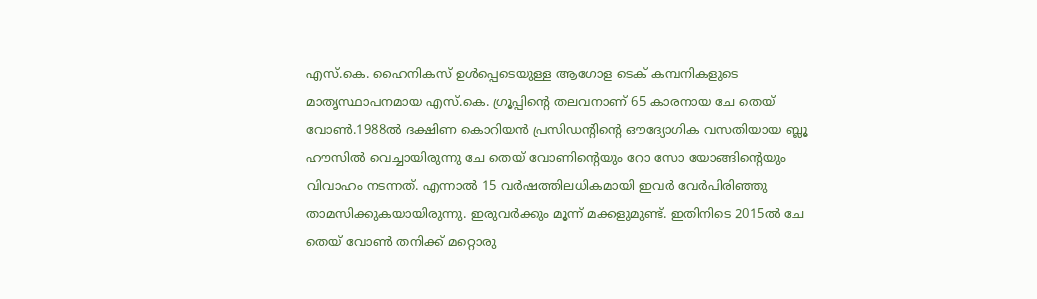എസ്‌.കെ. ഹൈനികസ് ഉൾപ്പെടെയുള്ള ആഗോള ടെക് കമ്പനികളുടെ മാതൃസ്ഥാപനമായ എസ്‌.കെ. ഗ്രൂപ്പിന്റെ തലവനാണ് 65 കാരനായ ചേ തെയ് വോൺ.1988ൽ ദക്ഷിണ കൊറിയൻ പ്രസിഡന്റിന്റെ ഔദ്യോഗിക വസതിയായ ബ്ലൂ ഹൗസിൽ വെച്ചായിരുന്നു ചേ തെയ് വോണിന്റെയും റോ സോ യോങ്ങിന്റെയും വിവാഹം നടന്നത്. എന്നാൽ 15 വർഷത്തിലധികമായി ഇവർ വേർപിരിഞ്ഞു താമസിക്കുകയായിരുന്നു. ഇരുവർക്കും മൂന്ന് മക്കളുമുണ്ട്. ഇതിനിടെ 2015ൽ ചേ തെയ് വോൺ തനിക്ക് മറ്റൊരു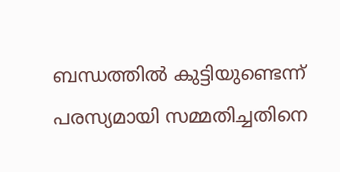ബന്ധത്തിൽ കുട്ടിയുണ്ടെന്ന് പരസ്യമായി സമ്മതിച്ചതിനെ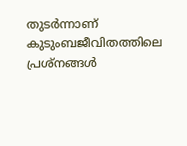തുടർന്നാണ് കുടുംബജീവിതത്തിലെ പ്രശ്നങ്ങൾ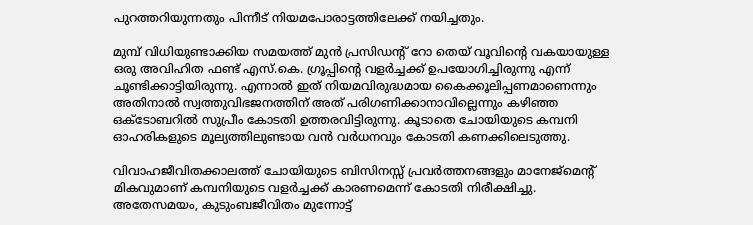പുറത്തറിയുന്നതും പിന്നീട് നിയമപോരാട്ടത്തിലേക്ക് നയിച്ചതും.

മുമ്പ് വിധിയുണ്ടാക്കിയ സമയത്ത് മുൻ പ്രസിഡന്റ് റോ തെയ് വൂവിന്റെ വകയായുള്ള ഒരു അവിഹിത ഫണ്ട് എസ്‌.കെ. ഗ്രൂപ്പിന്റെ വളർച്ചക്ക് ഉപയോഗിച്ചിരുന്നു എന്ന് ചൂണ്ടിക്കാട്ടിയിരുന്നു. എന്നാൽ ഇത് നിയമവിരുദ്ധമായ കൈക്കൂലിപ്പണമാണെന്നും അതിനാൽ സ്വത്തുവിഭജനത്തിന് അത് പരിഗണിക്കാനാവില്ലെന്നും കഴിഞ്ഞ ഒക്ടോബറിൽ സുപ്രീം കോടതി ഉത്തരവിട്ടിരുന്നു. കൂടാതെ ചോയിയുടെ കമ്പനി ഓഹരികളുടെ മൂല്യത്തിലുണ്ടായ വൻ വർധനവും കോടതി കണക്കിലെടുത്തു.

വിവാഹജീവിതക്കാലത്ത് ചോയിയുടെ ബിസിനസ്സ് പ്രവർത്തനങ്ങളും മാനേജ്‌മെന്റ് മികവുമാണ് കമ്പനിയുടെ വളർച്ചക്ക് കാരണമെന്ന് കോടതി നിരീക്ഷിച്ചു. അതേസമയം, കുടുംബജീവിതം മുന്നോട്ട്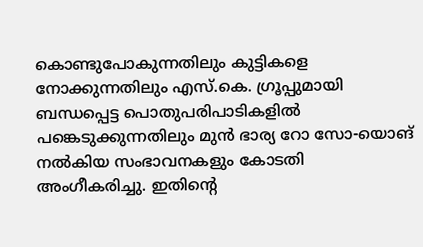കൊണ്ടുപോകുന്നതിലും കുട്ടികളെ നോക്കുന്നതിലും എസ്‌.കെ. ഗ്രൂപ്പുമായി ബന്ധപ്പെട്ട പൊതുപരിപാടികളിൽ പങ്കെടുക്കുന്നതിലും മുൻ ഭാര്യ റോ സോ-യൊങ് നൽകിയ സംഭാവനകളും കോടതി അംഗീകരിച്ചു. ഇതിന്റെ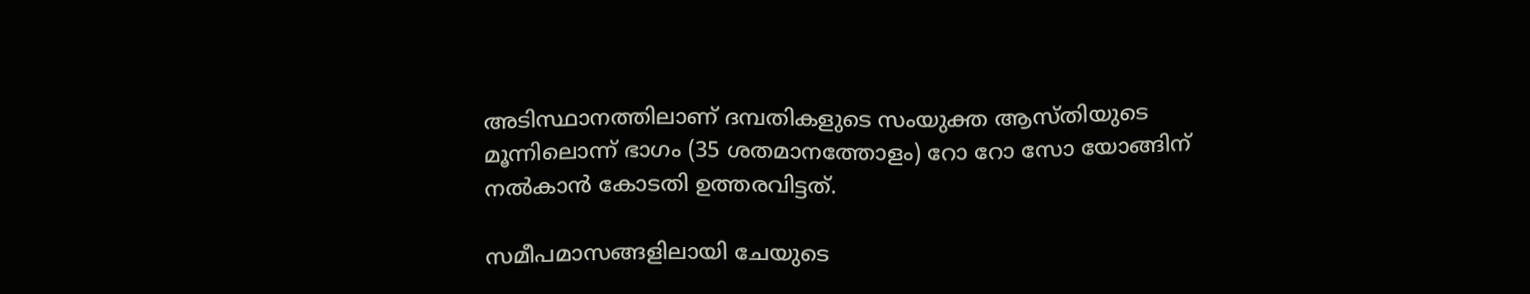അടിസ്ഥാനത്തിലാണ് ദമ്പതികളുടെ സംയുക്ത ആസ്തിയുടെ മൂന്നിലൊന്ന് ഭാഗം (35 ശതമാനത്തോളം) റോ റോ സോ യോങ്ങിന് നൽകാൻ കോടതി ഉത്തരവിട്ടത്.

സമീപമാസങ്ങളിലായി ചേയുടെ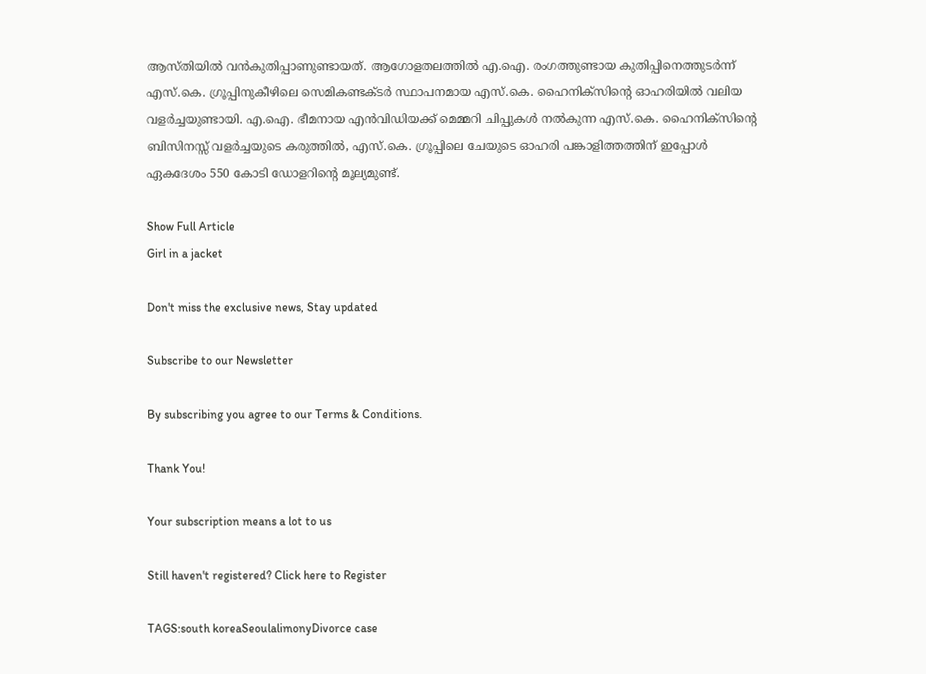ആസ്തിയിൽ വൻകുതിപ്പാണുണ്ടായത്. ആഗോളതലത്തിൽ എ.ഐ. രംഗത്തുണ്ടായ കുതിപ്പിനെത്തുടർന്ന് എസ്.കെ. ഗ്രൂപ്പിനുകീഴിലെ സെമികണ്ടക്ടർ സ്ഥാപനമായ എസ്.കെ. ഹൈനിക്‌സിന്റെ ഓഹരിയിൽ വലിയ വളർച്ചയുണ്ടായി. എ.ഐ. ഭീമനായ എൻവിഡിയക്ക് മെമ്മറി ചിപ്പുകൾ നൽകുന്ന എസ്‌.കെ. ഹൈനിക്‌സിന്റെ ബിസിനസ്സ് വളർച്ചയുടെ കരുത്തിൽ, എസ്‌.കെ. ഗ്രൂപ്പിലെ ചേയുടെ ഓഹരി പങ്കാളിത്തത്തിന് ഇപ്പോൾ ഏകദേശം 550 കോടി ഡോളറിന്റെ മൂല്യമുണ്ട്.

Show Full Article
Girl in a jacket

Don't miss the exclusive news, Stay updated

Subscribe to our Newsletter

By subscribing you agree to our Terms & Conditions.

Thank You!

Your subscription means a lot to us

Still haven't registered? Click here to Register

TAGS:south koreaSeoulalimonyDivorce case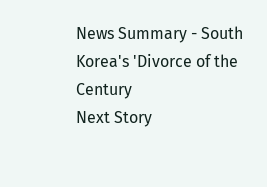News Summary - South Korea's 'Divorce of the Century
Next Story